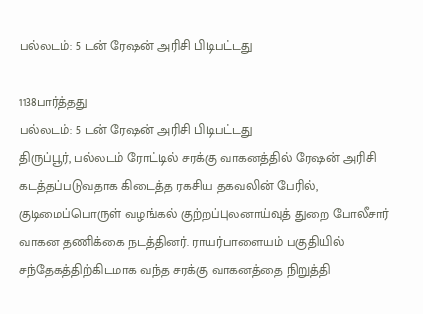பல்லடம்: 5 டன் ரேஷன் அரிசி பிடிபட்டது

1138பார்த்தது
பல்லடம்: 5 டன் ரேஷன் அரிசி பிடிபட்டது
திருப்பூர், பல்லடம் ரோட்டில் சரக்கு வாகனத்தில் ரேஷன் அரிசி கடத்தப்படுவதாக கிடைத்த ரகசிய தகவலின் பேரில், குடிமைப்பொருள் வழங்கல் குற்றப்புலனாய்வுத் துறை போலீசார் வாகன தணிக்கை நடத்தினர். ராயர்பாளையம் பகுதியில் சந்தேகத்திற்கிடமாக வந்த சரக்கு வாகனத்தை நிறுத்தி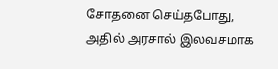சோதனை செய்தபோது, அதில் அரசால் இலவசமாக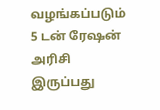வழங்கப்படும் 5 டன் ரேஷன் அரிசி இருப்பது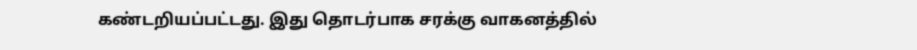கண்டறியப்பட்டது. இது தொடர்பாக சரக்கு வாகனத்தில்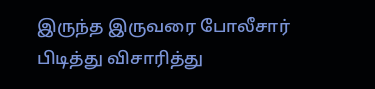இருந்த இருவரை போலீசார் பிடித்து விசாரித்து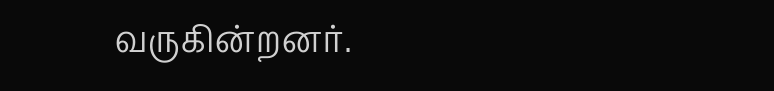வருகின்றனர்.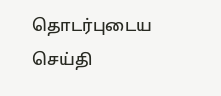தொடர்புடைய செய்தி